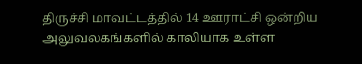திருச்சி மாவட்டத்தில் 14 ஊராட்சி ஒன்றிய அலுவலகங்களில் காலியாக உள்ள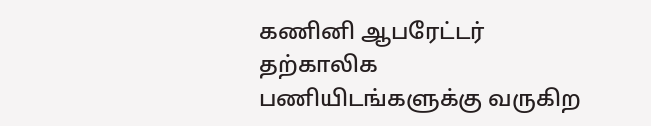கணினி ஆபரேட்டர் தற்காலிக பணியிடங்களுக்கு வருகிற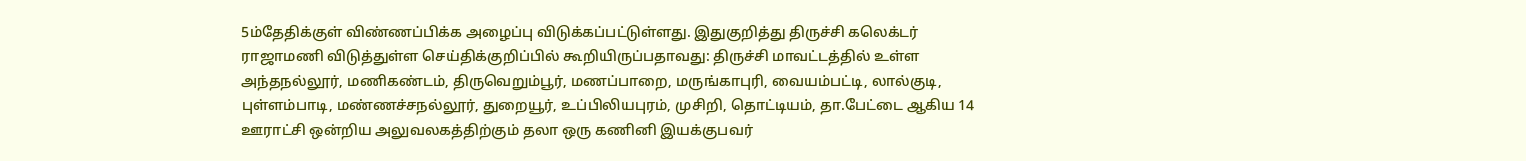5ம்தேதிக்குள் விண்ணப்பிக்க அழைப்பு விடுக்கப்பட்டுள்ளது. இதுகுறித்து திருச்சி கலெக்டர் ராஜாமணி விடுத்துள்ள செய்திக்குறிப்பில் கூறியிருப்பதாவது: திருச்சி மாவட்டத்தில் உள்ள அந்தநல்லூர், மணிகண்டம், திருவெறும்பூர், மணப்பாறை, மருங்காபுரி, வையம்பட்டி, லால்குடி, புள்ளம்பாடி, மண்ணச்சநல்லூர், துறையூர், உப்பிலியபுரம், முசிறி, தொட்டியம், தா.பேட்டை ஆகிய 14 ஊராட்சி ஒன்றிய அலுவலகத்திற்கும் தலா ஒரு கணினி இயக்குபவர்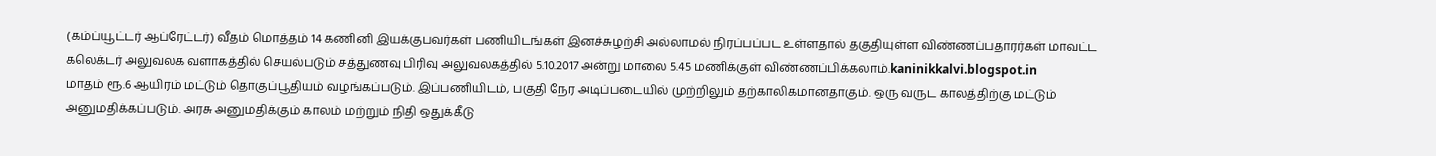(கம்ப்யூட்டர் ஆப்ரேட்டர்) வீதம் மொத்தம் 14 கணினி இயக்குபவர்கள் பணியிடங்கள் இனச்சுழற்சி அல்லாமல் நிரப்பப்பட உள்ளதால் தகுதியுள்ள விண்ணப்பதாரர்கள் மாவட்ட கலெக்டர் அலுவலக வளாகத்தில் செயல்படும் சத்துணவு பிரிவு அலுவலகத்தில் 5.10.2017 அன்று மாலை 5.45 மணிக்குள் விண்ணப்பிக்கலாம்.kaninikkalvi.blogspot.in
மாதம் ரூ.6 ஆயிரம் மட்டும் தொகுப்பூதியம் வழங்கப்படும். இப்பணியிடம், பகுதி நேர அடிப்படையில் முற்றிலும் தற்காலிகமானதாகும். ஒரு வருட காலத்திற்கு மட்டும் அனுமதிக்கப்படும். அரசு அனுமதிக்கும் காலம் மற்றும் நிதி ஒதுக்கீடு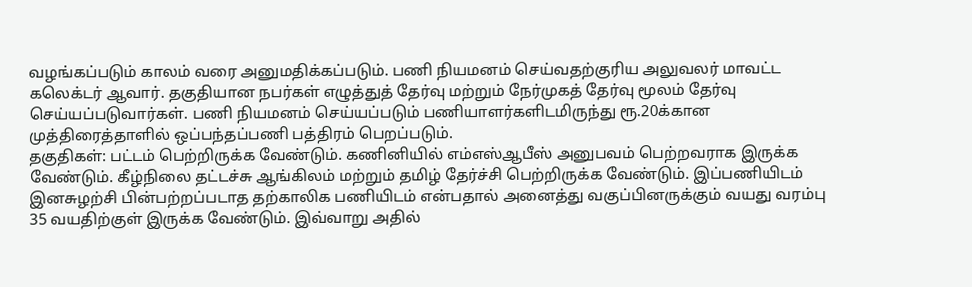வழங்கப்படும் காலம் வரை அனுமதிக்கப்படும். பணி நியமனம் செய்வதற்குரிய அலுவலர் மாவட்ட கலெக்டர் ஆவார். தகுதியான நபர்கள் எழுத்துத் தேர்வு மற்றும் நேர்முகத் தேர்வு மூலம் தேர்வு செய்யப்படுவார்கள். பணி நியமனம் செய்யப்படும் பணியாளர்களிடமிருந்து ரூ.20க்கான முத்திரைத்தாளில் ஒப்பந்தப்பணி பத்திரம் பெறப்படும்.
தகுதிகள்: பட்டம் பெற்றிருக்க வேண்டும். கணினியில் எம்எஸ்ஆபீஸ் அனுபவம் பெற்றவராக இருக்க வேண்டும். கீழ்நிலை தட்டச்சு ஆங்கிலம் மற்றும் தமிழ் தேர்ச்சி பெற்றிருக்க வேண்டும். இப்பணியிடம் இனசுழற்சி பின்பற்றப்படாத தற்காலிக பணியிடம் என்பதால் அனைத்து வகுப்பினருக்கும் வயது வரம்பு 35 வயதிற்குள் இருக்க வேண்டும். இவ்வாறு அதில்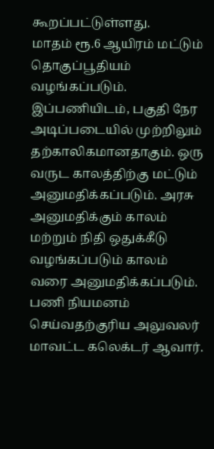கூறப்பட்டுள்ளது.
மாதம் ரூ.6 ஆயிரம் மட்டும் தொகுப்பூதியம் வழங்கப்படும். இப்பணியிடம், பகுதி நேர அடிப்படையில் முற்றிலும் தற்காலிகமானதாகும். ஒரு வருட காலத்திற்கு மட்டும் அனுமதிக்கப்படும். அரசு அனுமதிக்கும் காலம் மற்றும் நிதி ஒதுக்கீடு வழங்கப்படும் காலம் வரை அனுமதிக்கப்படும். பணி நியமனம் செய்வதற்குரிய அலுவலர் மாவட்ட கலெக்டர் ஆவார்.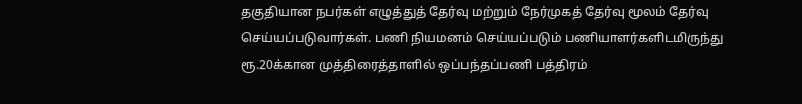தகுதியான நபர்கள் எழுத்துத் தேர்வு மற்றும் நேர்முகத் தேர்வு மூலம் தேர்வு செய்யப்படுவார்கள். பணி நியமனம் செய்யப்படும் பணியாளர்களிடமிருந்து ரூ.20க்கான முத்திரைத்தாளில் ஒப்பந்தப்பணி பத்திரம்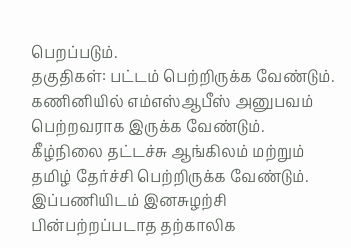பெறப்படும்.
தகுதிகள்: பட்டம் பெற்றிருக்க வேண்டும். கணினியில் எம்எஸ்ஆபீஸ் அனுபவம் பெற்றவராக இருக்க வேண்டும். கீழ்நிலை தட்டச்சு ஆங்கிலம் மற்றும் தமிழ் தேர்ச்சி பெற்றிருக்க வேண்டும். இப்பணியிடம் இனசுழற்சி பின்பற்றப்படாத தற்காலிக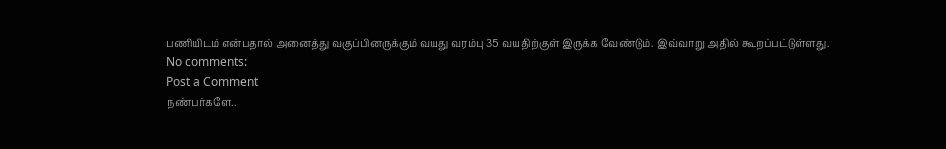பணியிடம் என்பதால் அனைத்து வகுப்பினருக்கும் வயது வரம்பு 35 வயதிற்குள் இருக்க வேண்டும். இவ்வாறு அதில் கூறப்பட்டுள்ளது.
No comments:
Post a Comment
நண்பர்களே..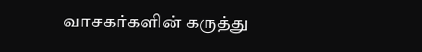வாசகர்களின் கருத்து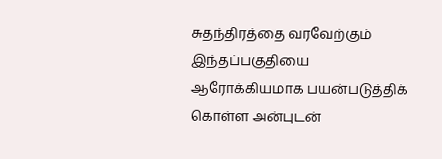சுதந்திரத்தை வரவேற்கும் இந்தப்பகுதியை ஆரோக்கியமாக பயன்படுத்திக் கொள்ள அன்புடன்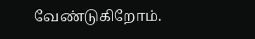வேண்டுகிறோம்.